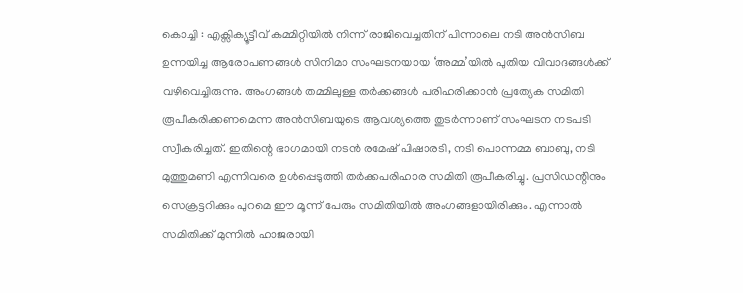കൊച്ചി : എക്സിക്യൂട്ടീവ് കമ്മിറ്റിയിൽ നിന്ന് രാജിവെച്ചതിന് പിന്നാലെ നടി അൻസിബ ഉന്നയിച്ച ആരോപണങ്ങൾ സിനിമാ സംഘടനയായ ‘അമ്മ’യിൽ പുതിയ വിവാദങ്ങൾക്ക് വഴിവെച്ചിരുന്നു. അംഗങ്ങൾ തമ്മിലുള്ള തർക്കങ്ങൾ പരിഹരിക്കാൻ പ്രത്യേക സമിതി രൂപീകരിക്കണമെന്ന അൻസിബയുടെ ആവശ്യത്തെ തുടർന്നാണ് സംഘടന നടപടി സ്വീകരിച്ചത്. ഇതിന്റെ ഭാഗമായി നടൻ രമേഷ് പിഷാരടി, നടി പൊന്നമ്മ ബാബു, നടി മുത്തുമണി എന്നിവരെ ഉൾപ്പെടുത്തി തർക്കപരിഹാര സമിതി രൂപീകരിച്ചു. പ്രസിഡന്റിനും സെക്രട്ടറിക്കും പുറമെ ഈ മൂന്ന് പേരും സമിതിയിൽ അംഗങ്ങളായിരിക്കും. എന്നാൽ സമിതിക്ക് മുന്നിൽ ഹാജരായി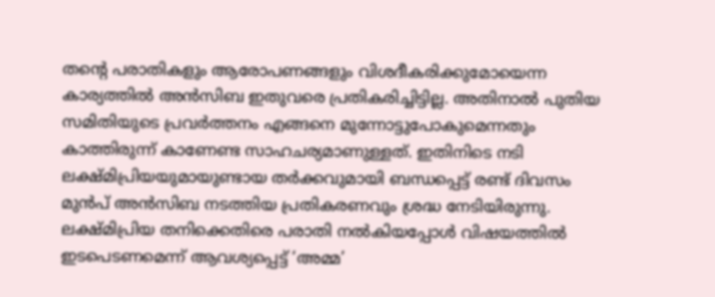തന്റെ പരാതികളും ആരോപണങ്ങളും വിശദീകരിക്കുമോയെന്ന കാര്യത്തിൽ അൻസിബ ഇതുവരെ പ്രതികരിച്ചിട്ടില്ല. അതിനാൽ പുതിയ സമിതിയുടെ പ്രവർത്തനം എങ്ങനെ മുന്നോട്ടുപോകുമെന്നതും കാത്തിരുന്ന് കാണേണ്ട സാഹചര്യമാണുള്ളത്. ഇതിനിടെ നടി ലക്ഷ്മിപ്രിയയുമായുണ്ടായ തർക്കവുമായി ബന്ധപ്പെട്ട് രണ്ട് ദിവസം മുൻപ് അൻസിബ നടത്തിയ പ്രതികരണവും ശ്രദ്ധ നേടിയിരുന്നു.
ലക്ഷ്മിപ്രിയ തനിക്കെതിരെ പരാതി നൽകിയപ്പോൾ വിഷയത്തിൽ ഇടപെടണമെന്ന് ആവശ്യപ്പെട്ട് ‘അമ്മ’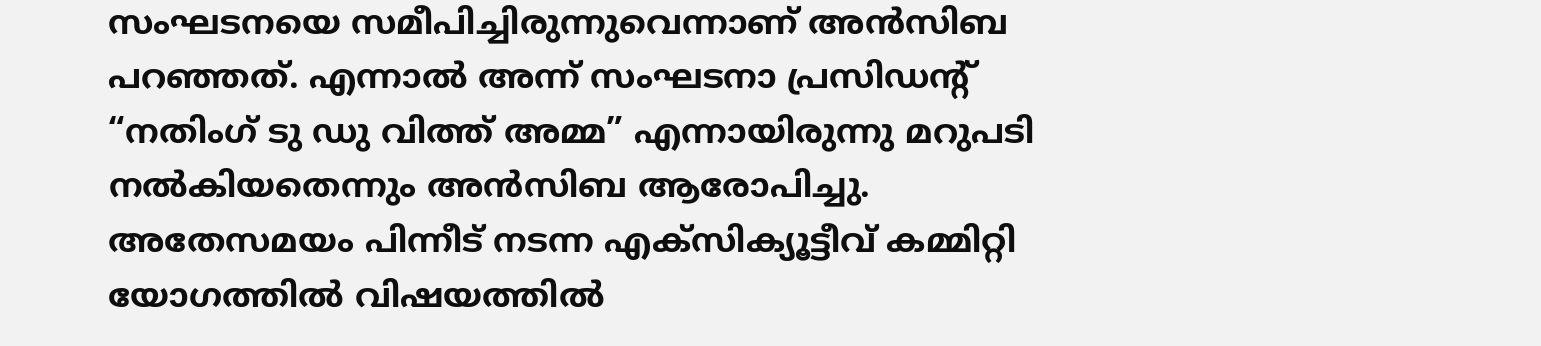സംഘടനയെ സമീപിച്ചിരുന്നുവെന്നാണ് അൻസിബ പറഞ്ഞത്. എന്നാൽ അന്ന് സംഘടനാ പ്രസിഡന്റ് “നതിംഗ് ടു ഡു വിത്ത് അമ്മ” എന്നായിരുന്നു മറുപടി നൽകിയതെന്നും അൻസിബ ആരോപിച്ചു. അതേസമയം പിന്നീട് നടന്ന എക്സിക്യൂട്ടീവ് കമ്മിറ്റി യോഗത്തിൽ വിഷയത്തിൽ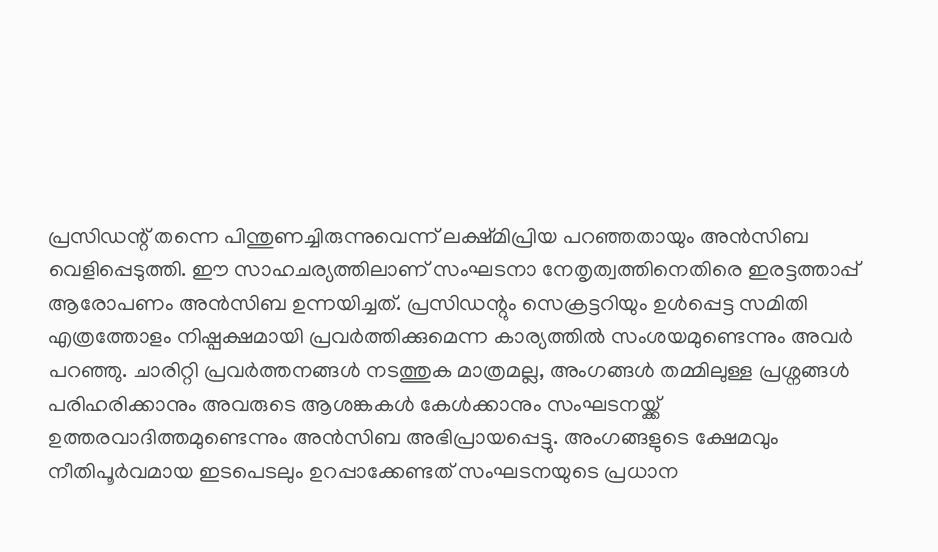പ്രസിഡന്റ് തന്നെ പിന്തുണച്ചിരുന്നുവെന്ന് ലക്ഷ്മിപ്രിയ പറഞ്ഞതായും അൻസിബ വെളിപ്പെടുത്തി. ഈ സാഹചര്യത്തിലാണ് സംഘടനാ നേതൃത്വത്തിനെതിരെ ഇരട്ടത്താപ്പ് ആരോപണം അൻസിബ ഉന്നയിച്ചത്. പ്രസിഡന്റും സെക്രട്ടറിയും ഉൾപ്പെട്ട സമിതി എത്രത്തോളം നിഷ്പക്ഷമായി പ്രവർത്തിക്കുമെന്ന കാര്യത്തിൽ സംശയമുണ്ടെന്നും അവർ പറഞ്ഞു. ചാരിറ്റി പ്രവർത്തനങ്ങൾ നടത്തുക മാത്രമല്ല, അംഗങ്ങൾ തമ്മിലുള്ള പ്രശ്നങ്ങൾ പരിഹരിക്കാനും അവരുടെ ആശങ്കകൾ കേൾക്കാനും സംഘടനയ്ക്ക് ഉത്തരവാദിത്തമുണ്ടെന്നും അൻസിബ അഭിപ്രായപ്പെട്ടു. അംഗങ്ങളുടെ ക്ഷേമവും നീതിപൂർവമായ ഇടപെടലും ഉറപ്പാക്കേണ്ടത് സംഘടനയുടെ പ്രധാന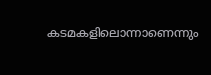കടമകളിലൊന്നാണെന്നും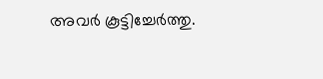അവർ കൂട്ടിച്ചേർത്തു.